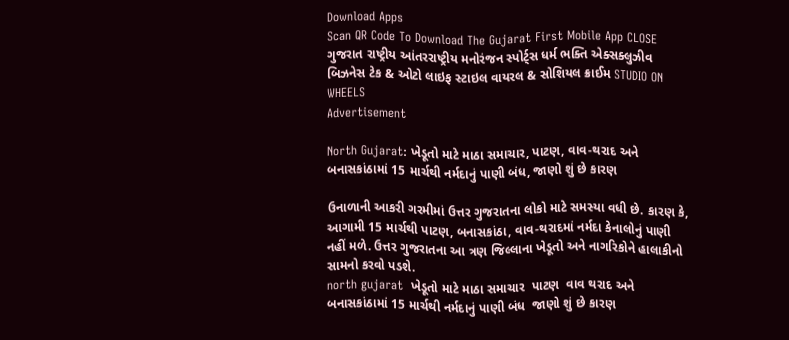Download Apps
Scan QR Code To Download The Gujarat First Mobile App CLOSE
ગુજરાત રાષ્ટ્રીય આંતરરાષ્ટ્રીય મનોરંજન સ્પોર્ટ્સ ધર્મ ભક્તિ એક્સક્લુઝીવ બિઝનેસ ટેક & ઓટો લાઇફ સ્ટાઇલ વાયરલ & સોશિયલ ક્રાઈમ STUDIO ON WHEELS
Advertisement

North Gujarat: ખેડૂતો માટે માઠા સમાચાર, પાટણ, વાવ-થરાદ અને બનાસકાંઠામાં 15 માર્ચથી નર્મદાનું પાણી બંધ, જાણો શું છે કારણ

ઉનાળાની આકરી ગરમીમાં ઉત્તર ગુજરાતના લોકો માટે સમસ્યા વધી છે. કારણ કે, આગામી 15 માર્ચથી પાટણ, બનાસકાંઠા, વાવ-થરાદમાં નર્મદા કેનાલોનું પાણી નહીં મળે. ઉત્તર ગુજરાતના આ ત્રણ જિલ્લાના ખેડૂતો અને નાગરિકોને હાલાકીનો સામનો કરવો પડશે.
north gujarat  ખેડૂતો માટે માઠા સમાચાર  પાટણ  વાવ થરાદ અને બનાસકાંઠામાં 15 માર્ચથી નર્મદાનું પાણી બંધ  જાણો શું છે કારણ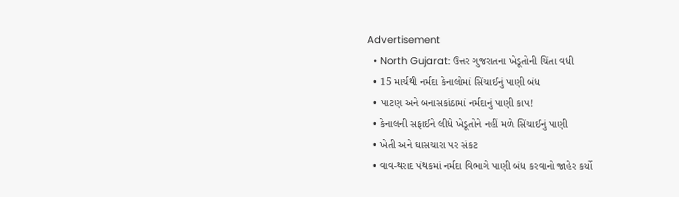Advertisement
  • North Gujarat: ઉત્તર ગુજરાતના ખેડૂતોની ચિંતા વધી
  • 15 માર્ચથી નર્મદા કેનાલોમાં સિંચાઈનું પાણી બંધ
  • પાટણ અને બનાસકાંઠામાં નર્મદાનું પાણી કાપ!
  • કેનાલની સફાઈને લીધે ખેડૂતોને નહીં મળે સિંચાઈનું પાણી
  • ખેતી અને ઘાસચારા પર સંકટ
  • વાવ-થરાદ પંથકમાં નર્મદા વિભાગે પાણી બંધ કરવાનો જાહેર કર્યો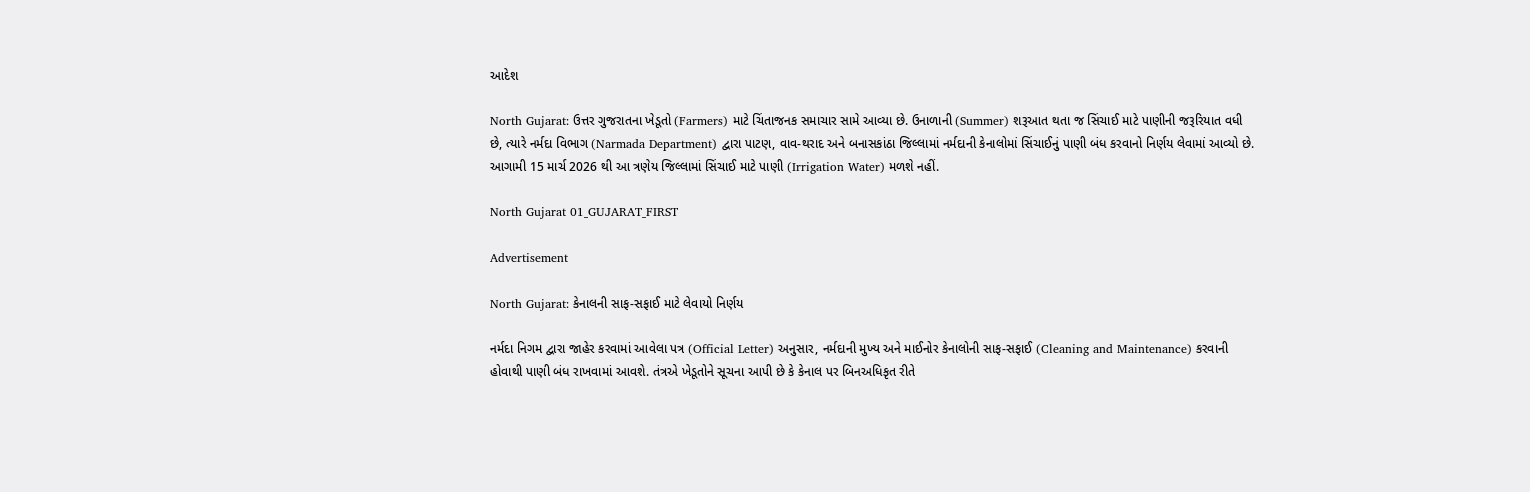આદેશ

North Gujarat: ઉત્તર ગુજરાતના ખેડૂતો (Farmers) માટે ચિંતાજનક સમાચાર સામે આવ્યા છે. ઉનાળાની (Summer) શરૂઆત થતા જ સિંચાઈ માટે પાણીની જરૂરિયાત વધી છે, ત્યારે નર્મદા વિભાગ (Narmada Department) દ્વારા પાટણ, વાવ-થરાદ અને બનાસકાંઠા જિલ્લામાં નર્મદાની કેનાલોમાં સિંચાઈનું પાણી બંધ કરવાનો નિર્ણય લેવામાં આવ્યો છે. આગામી 15 માર્ચ 2026 થી આ ત્રણેય જિલ્લામાં સિંચાઈ માટે પાણી (Irrigation Water) મળશે નહીં.

North Gujarat 01_GUJARAT_FIRST

Advertisement

North Gujarat: કેનાલની સાફ-સફાઈ માટે લેવાયો નિર્ણય

નર્મદા નિગમ દ્વારા જાહેર કરવામાં આવેલા પત્ર (Official Letter) અનુસાર, નર્મદાની મુખ્ય અને માઈનોર કેનાલોની સાફ-સફાઈ (Cleaning and Maintenance) કરવાની હોવાથી પાણી બંધ રાખવામાં આવશે. તંત્રએ ખેડૂતોને સૂચના આપી છે કે કેનાલ પર બિનઅધિકૃત રીતે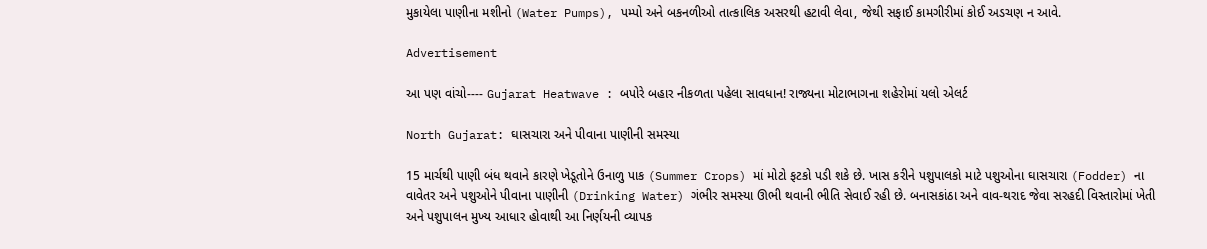મુકાયેલા પાણીના મશીનો (Water Pumps), પમ્પો અને બકનળીઓ તાત્કાલિક અસરથી હટાવી લેવા, જેથી સફાઈ કામગીરીમાં કોઈ અડચણ ન આવે.

Advertisement

આ પણ વાંચો---- Gujarat Heatwave : બપોરે બહાર નીકળતા પહેલા સાવધાન! રાજ્યના મોટાભાગના શહેરોમાં યલો એલર્ટ

North Gujarat: ઘાસચારા અને પીવાના પાણીની સમસ્યા

15 માર્ચથી પાણી બંધ થવાને કારણે ખેડૂતોને ઉનાળુ પાક (Summer Crops) માં મોટો ફટકો પડી શકે છે. ખાસ કરીને પશુપાલકો માટે પશુઓના ઘાસચારા (Fodder) ના વાવેતર અને પશુઓને પીવાના પાણીની (Drinking Water) ગંભીર સમસ્યા ઊભી થવાની ભીતિ સેવાઈ રહી છે. બનાસકાંઠા અને વાવ-થરાદ જેવા સરહદી વિસ્તારોમાં ખેતી અને પશુપાલન મુખ્ય આધાર હોવાથી આ નિર્ણયની વ્યાપક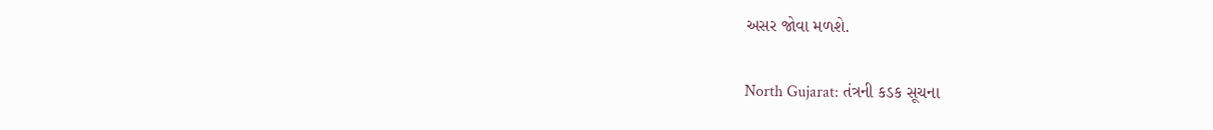અસર જોવા મળશે.

North Gujarat: તંત્રની કડક સૂચના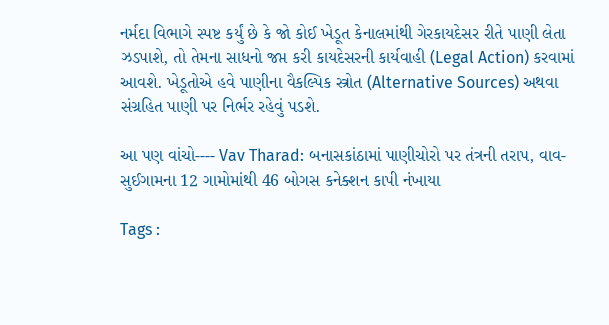નર્મદા વિભાગે સ્પષ્ટ કર્યું છે કે જો કોઈ ખેડૂત કેનાલમાંથી ગેરકાયદેસર રીતે પાણી લેતા ઝડપાશે, તો તેમના સાધનો જપ્ત કરી કાયદેસરની કાર્યવાહી (Legal Action) કરવામાં આવશે. ખેડૂતોએ હવે પાણીના વૈકલ્પિક સ્ત્રોત (Alternative Sources) અથવા સંગ્રહિત પાણી પર નિર્ભર રહેવું પડશે.

આ પણ વાંચો---- Vav Tharad: બનાસકાંઠામાં પાણીચોરો પર તંત્રની તરાપ, વાવ-સુઈગામના 12 ગામોમાંથી 46 બોગસ કનેક્શન કાપી નંખાયા

Tags :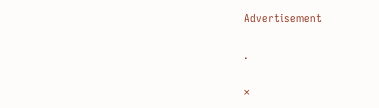Advertisement

.

×